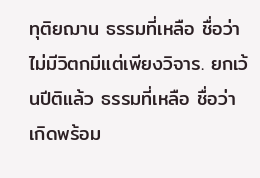ทุติยฌาน ธรรมที่เหลือ ชื่อว่า ไม่มีวิตกมีแต่เพียงวิจาร. ยกเว้นปีติแล้ว ธรรมที่เหลือ ชื่อว่า เกิดพร้อม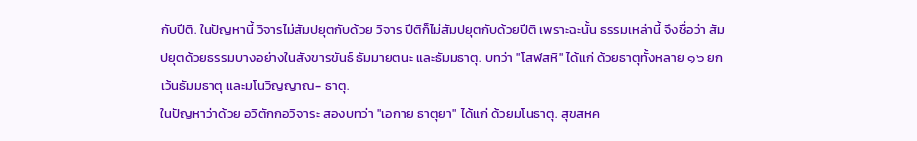กับปีติ. ในปัญหานี้ วิจารไม่สัมปยุตกับด้วย วิจาร ปีติก็ไม่สัมปยุตกับด้วยปีติ เพราะฉะนั้น ธรรมเหล่านี้ จึงชื่อว่า สัมปยุตด้วยธรรมบางอย่างในสังขารขันธ์ ธัมมายตนะ และธัมมธาตุ. บทว่า "โสฬสหิ" ได้แก่ ด้วยธาตุทั้งหลาย ๑๖ ยกเว้นธัมมธาตุ และมโนวิญญาณ- ธาตุ.
ในปัญหาว่าด้วย อวิตักกอวิจาระ สองบทว่า "เอกาย ธาตุยา" ได้แก่ ด้วยมโนธาตุ. สุขสหค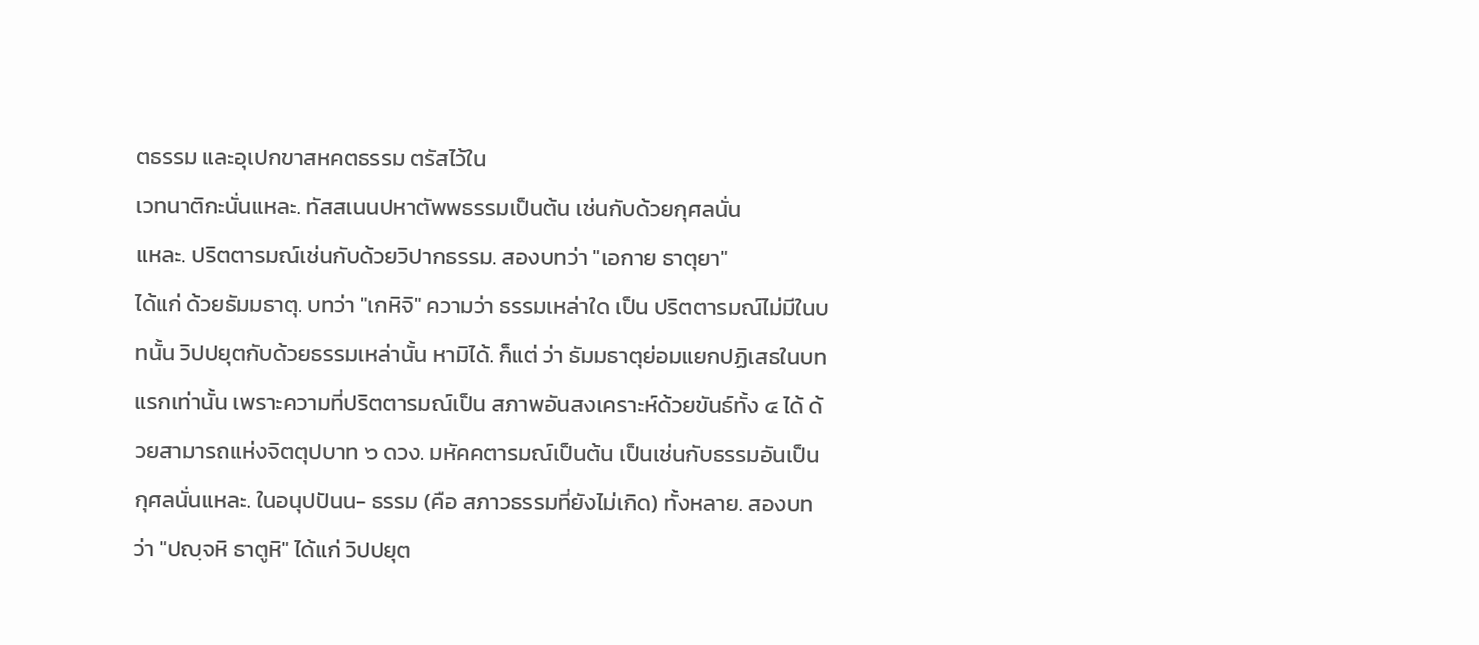ตธรรม และอุเปกขาสหคตธรรม ตรัสไว้ใน
เวทนาติกะนั่นแหละ. ทัสสเนนปหาตัพพธรรมเป็นต้น เช่นกับด้วยกุศลนั่น
แหละ. ปริตตารมณ์เช่นกับด้วยวิปากธรรม. สองบทว่า "เอกาย ธาตุยา"
ได้แก่ ด้วยธัมมธาตุ. บทว่า "เกหิจิ" ความว่า ธรรมเหล่าใด เป็น ปริตตารมณ์ไม่มีในบทนั้น วิปปยุตกับด้วยธรรมเหล่านั้น หามิได้. ก็แต่ ว่า ธัมมธาตุย่อมแยกปฏิเสธในบทแรกเท่านั้น เพราะความที่ปริตตารมณ์เป็น สภาพอันสงเคราะห์ด้วยขันธ์ทั้ง ๔ ได้ ด้วยสามารถแห่งจิตตุปบาท ๖ ดวง. มหัคคตารมณ์เป็นต้น เป็นเช่นกับธรรมอันเป็นกุศลนั่นแหละ. ในอนุปปันน- ธรรม (คือ สภาวธรรมที่ยังไม่เกิด) ทั้งหลาย. สองบทว่า "ปญฺจหิ ธาตูหิ" ได้แก่ วิปปยุต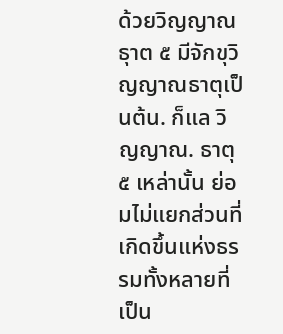ด้วยวิญญาณธุาต ๕ มีจักขุวิญญาณธาตุเป็นต้น. ก็แล วิญญาณ. ธาตุ ๕ เหล่านั้น ย่อมไม่แยกส่วนที่เกิดขึ้นแห่งธรรมทั้งหลายที่เป็น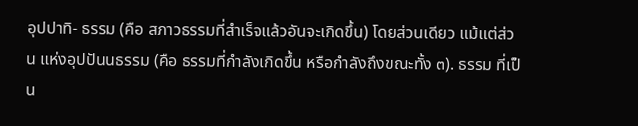อุปปาทิ- ธรรม (คือ สภาวธรรมที่สำเร็จแล้วอันจะเกิดขึ้น) โดยส่วนเดียว แม้แต่ส่วน แห่งอุปปันนธรรม (คือ ธรรมที่กำลังเกิดขึ้น หรือกำลังถึงขณะทั้ง ๓). ธรรม ที่เป็น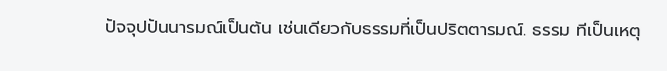ปัจจุปปันนารมณ์เป็นต้น เช่นเดียวกับธรรมที่เป็นปริตตารมณ์. ธรรม ทีเป็นเหตุ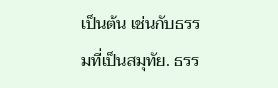เป็นต้น เช่นกับธรรมที่เป็นสมุทัย. ธรร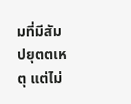มที่มีสัมปยุตตเหตุ แต่ไม่